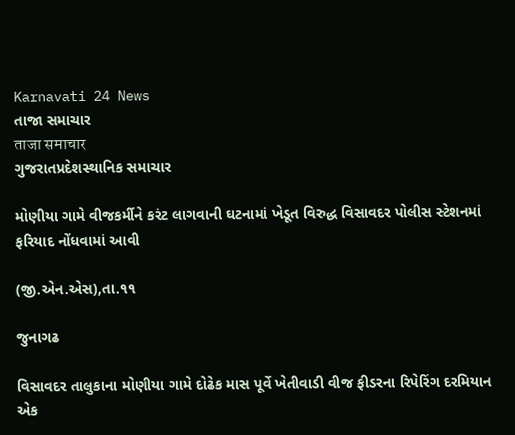Karnavati 24 News
તાજા સમાચાર
ताजा समाचार
ગુજરાતપ્રદેશસ્થાનિક સમાચાર

મોણીયા ગામે વીજકર્મીને કરંટ લાગવાની ઘટનામાં ખેડૂત વિરુદ્ધ વિસાવદર પોલીસ સ્ટેશનમાં ફરિયાદ નોંધવામાં આવી

(જી.એન.એસ),તા.૧૧

જુનાગઢ

વિસાવદર તાલુકાના મોણીયા ગામે દોઢેક માસ પૂર્વે ખેતીવાડી વીજ ફીડરના રિપેરિંગ દરમિયાન એક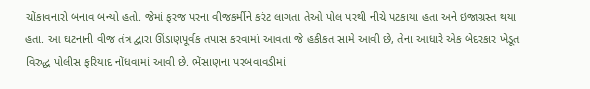ચોંકાવનારો બનાવ બન્યો હતો. જેમાં ફરજ પરના વીજકર્મીને કરંટ લાગતા તેઓ પોલ પરથી નીચે પટકાયા હતા અને ઇજાગ્રસ્ત થયા હતા. આ ઘટનાની વીજ તંત્ર દ્વારા ઊંડાણપૂર્વક તપાસ કરવામાં આવતા જે હકીકત સામે આવી છે, તેના આધારે એક બેદરકાર ખેડૂત વિરુદ્ધ પોલીસ ફરિયાદ નોંધવામાં આવી છે. ભેંસાણના પરબવાવડીમાં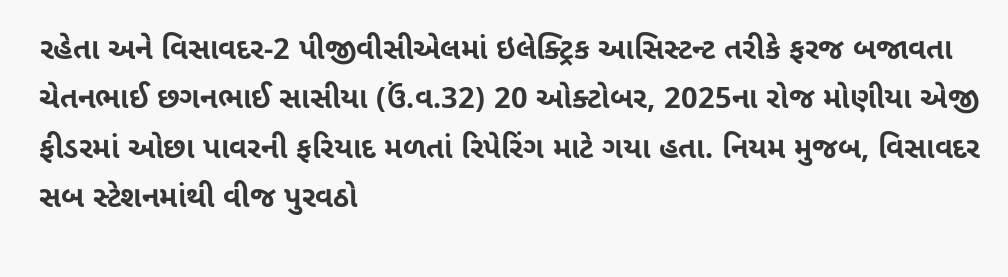રહેતા અને વિસાવદર-2 પીજીવીસીએલમાં ઇલેક્ટ્રિક આસિસ્ટન્ટ તરીકે ફરજ બજાવતા ચેતનભાઈ છગનભાઈ સાસીયા (ઉં.વ.32) 20 ઓક્ટોબર, 2025ના રોજ મોણીયા એજી ફીડરમાં ઓછા પાવરની ફરિયાદ મળતાં રિપેરિંગ માટે ગયા હતા. નિયમ મુજબ, વિસાવદર સબ સ્ટેશનમાંથી વીજ પુરવઠો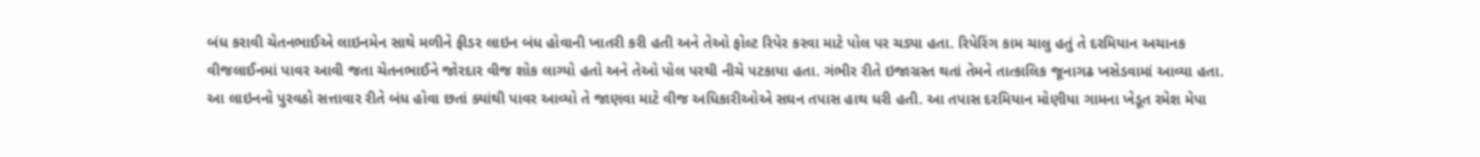બંધ કરાવી ચેતનભાઈએ લાઇનમેન સાથે મળીને ફીડર લાઇન બંધ હોવાની ખાતરી કરી હતી અને તેઓ ફોલ્ટ રિપેર કરવા માટે પોલ પર ચડ્યા હતા. રિપેરિંગ કામ ચાલુ હતું તે દરમિયાન અચાનક વીજલાઈનમાં પાવર આવી જતા ચેતનભાઈને જોરદાર વીજ શોક લાગ્યો હતો અને તેઓ પોલ પરથી નીચે પટકાયા હતા. ગંભીર રીતે ઇજાગ્રસ્ત થતાં તેમને તાત્કાલિક જૂનાગઢ ખસેડવામાં આવ્યા હતા. આ લાઇનનો પુરવઠો સત્તાવાર રીતે બંધ હોવા છતાં ક્યાંથી પાવર આવ્યો તે જાણવા માટે વીજ અધિકારીઓએ સઘન તપાસ હાથ ધરી હતી. આ તપાસ દરમિયાન મોણીયા ગામના ખેડૂત રમેશ મેપા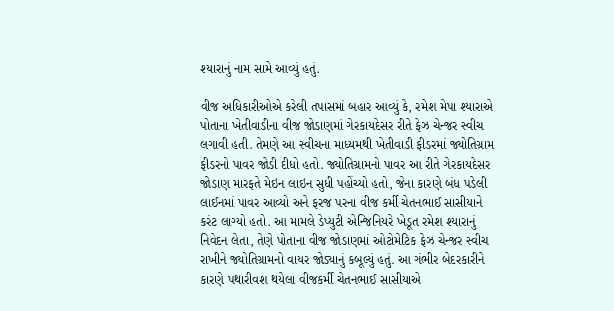શ્યારાનું નામ સામે આવ્યું હતું.

વીજ અધિકારીઓએ કરેલી તપાસમાં બહાર આવ્યું કે, રમેશ મેપા શ્યારાએ પોતાના ખેતીવાડીના વીજ જોડાણમાં ગેરકાયદેસર રીતે ફેઝ ચેન્જર સ્વીચ લગાવી હતી. તેમણે આ સ્વીચના માધ્યમથી ખેતીવાડી ફીડરમાં જ્યોતિગ્રામ ફીડરનો પાવર જોડી દીધો હતો. જ્યોતિગ્રામનો પાવર આ રીતે ગેરકાયદેસર જોડાણ મારફતે મેઇન લાઇન સુધી પહોંચ્યો હતો, જેના કારણે બંધ પડેલી લાઈનમાં પાવર આવ્યો અને ફરજ પરના વીજ કર્મી ચેતનભાઈ સાસીયાને કરંટ લાગ્યો હતો. આ મામલે ડેપ્યુટી એન્જિનિયરે ખેડૂત રમેશ શ્યારાનું નિવેદન લેતા, તેણે પોતાના વીજ જોડાણમાં ઓટોમેટિક ફેઝ ચેન્જર સ્વીચ રાખીને જ્યોતિગ્રામનો વાયર જોડ્યાનું કબૂલ્યું હતું. આ ગંભીર બેદરકારીને કારણે પથારીવશ થયેલા વીજકર્મી ચેતનભાઈ સાસીયાએ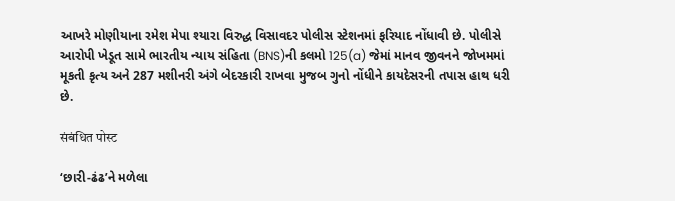આખરે મોણીયાના રમેશ મેપા શ્યારા વિરુદ્ધ વિસાવદર પોલીસ સ્ટેશનમાં ફરિયાદ નોંધાવી છે. પોલીસે આરોપી ખેડૂત સામે ભારતીય ન્યાય સંહિતા (BNS)ની કલમો 125(a) જેમાં માનવ જીવનને જોખમમાં મૂકતી કૃત્ય અને 287 મશીનરી અંગે બેદરકારી રાખવા મુજબ ગુનો નોંધીને કાયદેસરની તપાસ હાથ ધરી છે.

संबंधित पोस्ट

‘છારી-ઢંઢ’ને મળેલા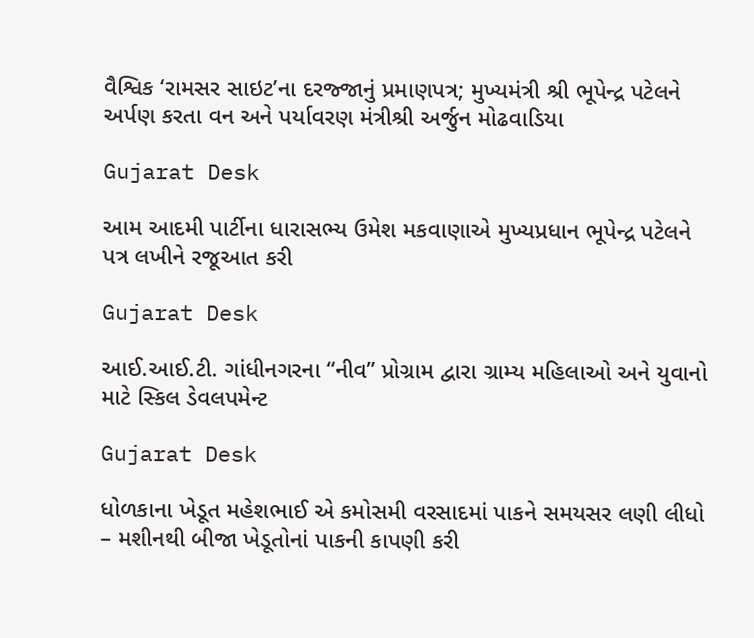વૈશ્વિક ‘રામસર સાઇટ’ના દરજ્જાનું પ્રમાણપત્ર; મુખ્યમંત્રી શ્રી ભૂપેન્દ્ર પટેલને અર્પણ કરતા વન અને પર્યાવરણ મંત્રીશ્રી અર્જુન મોઢવાડિયા

Gujarat Desk

આમ આદમી પાર્ટીના ધારાસભ્ય ઉમેશ મકવાણાએ મુખ્યપ્રધાન ભૂપેન્દ્ર પટેલને પત્ર લખીને રજૂઆત કરી

Gujarat Desk

આઈ.આઈ.ટી. ગાંધીનગરના “નીવ” પ્રોગ્રામ દ્વારા ગ્રામ્ય મહિલાઓ અને યુવાનો માટે સ્કિલ ડેવલપમેન્ટ

Gujarat Desk

ધોળકાના ખેડૂત મહેશભાઈ એ કમોસમી વરસાદમાં પાકને સમયસર લણી લીધો – મશીનથી બીજા ખેડૂતોનાં પાકની કાપણી કરી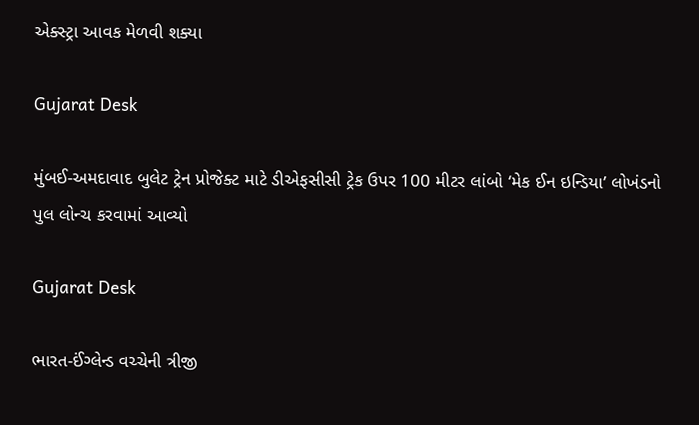એક્સ્ટ્રા આવક મેળવી શક્યા

Gujarat Desk

મુંબઈ-અમદાવાદ બુલેટ ટ્રેન પ્રોજેક્ટ માટે ડીએફસીસી ટ્રેક ઉપર 100 મીટર લાંબો ‘મેક ઈન ઇન્ડિયા’ લોખંડનો પુલ લોન્ચ કરવામાં આવ્યો

Gujarat Desk

ભારત-ઈંગ્લેન્ડ વચ્ચેની ત્રીજી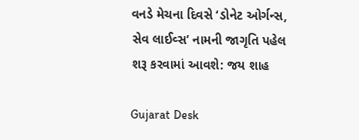વનડે મેચના દિવસે ‘ડોનેટ ઓર્ગન્સ, સેવ લાઈવ્સ’ નામની જાગૃતિ પહેલ શરૂ કરવામાં આવશે: જય શાહ

Gujarat Desk